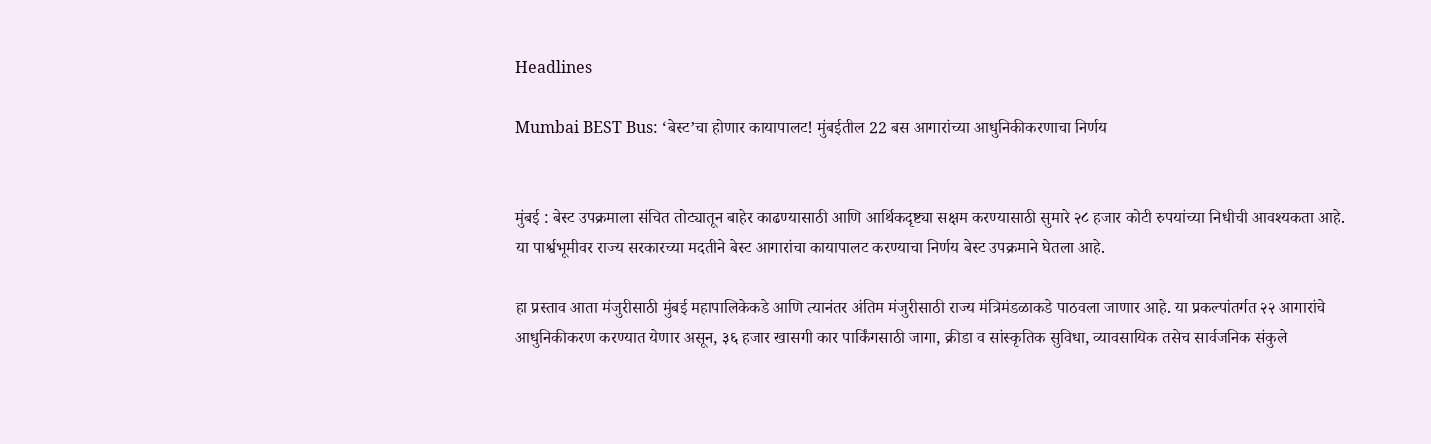Headlines

Mumbai BEST Bus: ‘बेस्ट’चा होणार कायापालट! मुंबईतील 22 बस आगारांच्या आधुनिकीकरणाचा निर्णय


मुंबई : बेस्ट उपक्रमाला संचित तोट्यातून बाहेर काढण्यासाठी आणि आर्थिकदृष्ट्या सक्षम करण्यासाठी सुमारे २८ हजार कोटी रुपयांच्या निधीची आवश्यकता आहे. या पार्श्वभूमीवर राज्य सरकारच्या मदतीने बेस्ट आगारांचा कायापालट करण्याचा निर्णय बेस्ट उपक्रमाने घेतला आहे.

हा प्रस्ताव आता मंजुरीसाठी मुंबई महापालिकेकडे आणि त्यानंतर अंतिम मंजुरीसाठी राज्य मंत्रिमंडळाकडे पाठवला जाणार आहे. या प्रकल्पांतर्गत २२ आगारांचे आधुनिकीकरण करण्यात येणार असून, ३६ हजार खासगी कार पार्किंगसाठी जागा, क्रीडा व सांस्कृतिक सुविधा, व्यावसायिक तसेच सार्वजनिक संकुले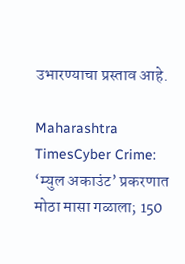उभारण्याचा प्रस्ताव आहे.

Maharashtra TimesCyber Crime: ‘म्युल अकाउंट’ प्रकरणात मोठा मासा गळाला; 150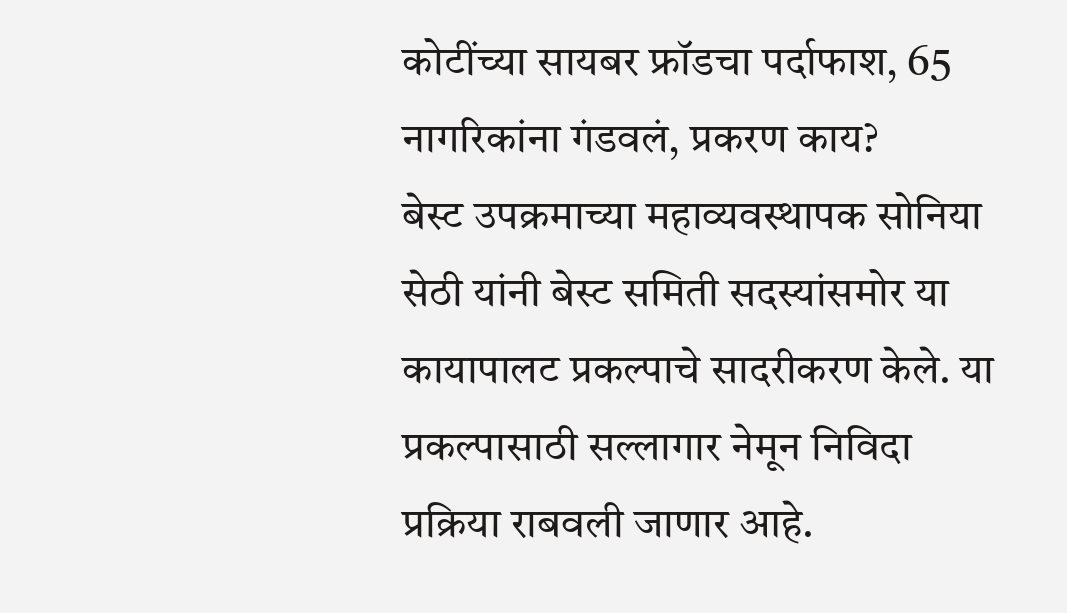कोटींच्या सायबर फ्रॉडचा पर्दाफाश, 65 नागरिकांना गंडवलं, प्रकरण काय?
बेस्ट उपक्रमाच्या महाव्यवस्थापक सोनिया सेठी यांनी बेस्ट समिती सदस्यांसमोर या कायापालट प्रकल्पाचे सादरीकरण केले. या प्रकल्पासाठी सल्लागार नेमून निविदा प्रक्रिया राबवली जाणार आहे.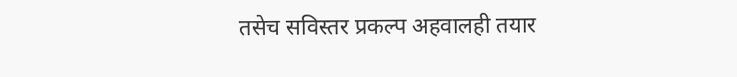तसेच सविस्तर प्रकल्प अहवालही तयार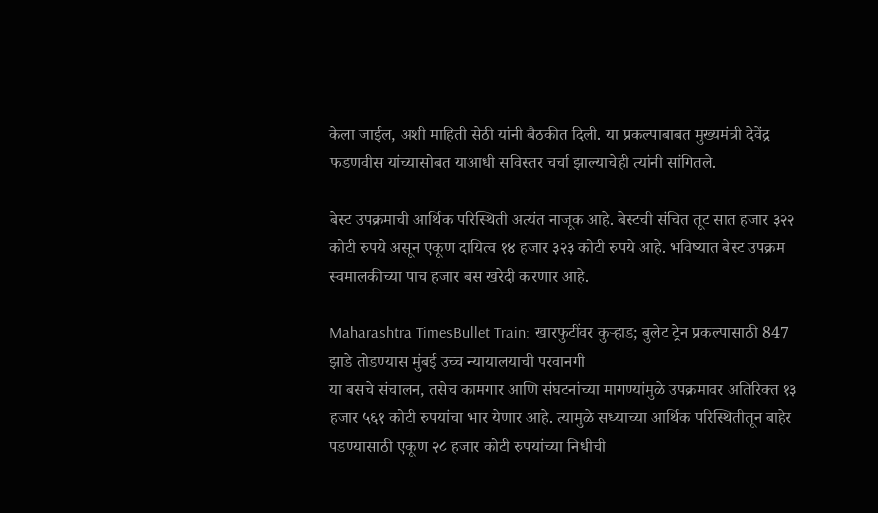केला जाईल, अशी माहिती सेठी यांनी बैठकीत दिली. या प्रकल्पाबाबत मुख्यमंत्री देवेंद्र फडणवीस यांच्यासोबत याआधी सविस्तर चर्चा झाल्याचेही त्यांनी सांगितले.

बेस्ट उपक्रमाची आर्थिक परिस्थिती अत्यंत नाजूक आहे. बेस्टची संचित तूट सात हजार ३२२ कोटी रुपये असून एकूण दायित्व १४ हजार ३२३ कोटी रुपये आहे. भविष्यात बेस्ट उपक्रम स्वमालकीच्या पाच हजार बस खरेदी करणार आहे.

Maharashtra TimesBullet Train: खारफुटींवर कुऱ्हाड; बुलेट ट्रेन प्रकल्पासाठी 847 झाडे तोडण्यास मुंबई उच्च न्यायालयाची परवानगी
या बसचे संचालन, तसेच कामगार आणि संघटनांच्या मागण्यांमुळे उपक्रमावर अतिरिक्त १३ हजार ५६१ कोटी रुपयांचा भार येणार आहे. त्यामुळे सध्याच्या आर्थिक परिस्थितीतून बाहेर पडण्यासाठी एकूण २८ हजार कोटी रुपयांच्या निधीची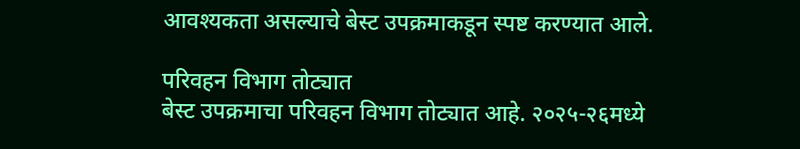आवश्यकता असल्याचे बेस्ट उपक्रमाकडून स्पष्ट करण्यात आले.

परिवहन विभाग तोट्यात
बेस्ट उपक्रमाचा परिवहन विभाग तोट्यात आहे. २०२५-२६मध्ये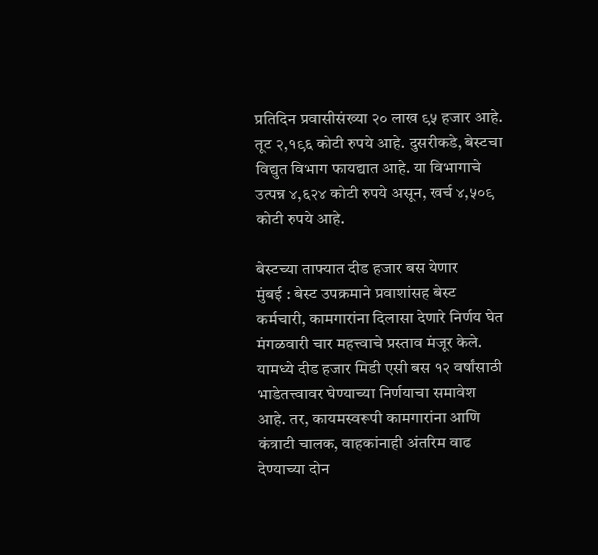प्रतिदिन प्रवासीसंख्या २० लाख ९५ हजार आहे. तूट २,१९६ कोटी रुपये आहे. दुसरीकडे, बेस्टचा विद्युत विभाग फायद्यात आहे. या विभागाचे उत्पन्न ४,६२४ कोटी रुपये असून, खर्च ४,५०९ कोटी रुपये आहे.

बेस्टच्या ताफ्यात दीड हजार बस येणार
मुंबई : बेस्ट उपक्रमाने प्रवाशांसह बेस्ट कर्मचारी, कामगारांना दिलासा देणारे निर्णय घेत मंगळवारी चार महत्त्वाचे प्रस्ताव मंजूर केले. यामध्ये दीड हजार मिडी एसी बस १२ वर्षांसाठी भाडेतत्त्वावर घेण्याच्या निर्णयाचा समावेश आहे. तर, कायमस्वरूपी कामगारांना आणि कंत्राटी चालक, वाहकांनाही अंतरिम वाढ देण्याच्या दोन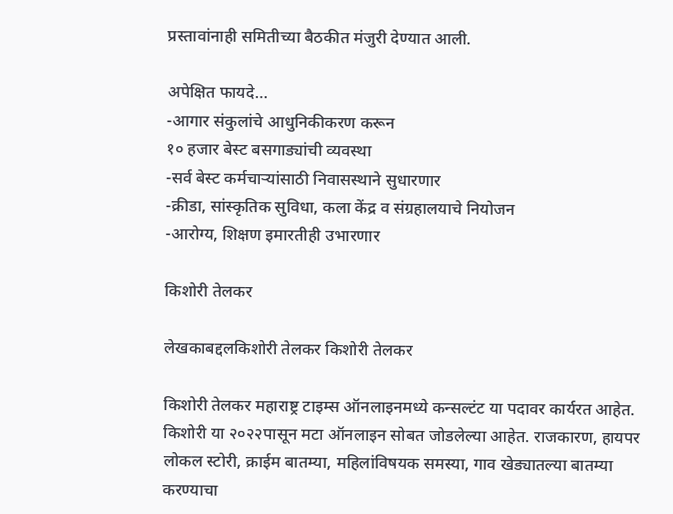प्रस्तावांनाही समितीच्या बैठकीत मंजुरी देण्यात आली.

अपेक्षित फायदे…
-आगार संकुलांचे आधुनिकीकरण करून
१० हजार बेस्ट बसगाड्यांची व्यवस्था
-सर्व बेस्ट कर्मचाऱ्यांसाठी निवासस्थाने सुधारणार
-क्रीडा, सांस्कृतिक सुविधा, कला केंद्र व संग्रहालयाचे नियोजन
-आरोग्य, शिक्षण इमारतीही उभारणार

किशोरी तेलकर

लेखकाबद्दलकिशोरी तेलकर किशोरी तेलकर

किशोरी तेलकर महाराष्ट्र टाइम्स ऑनलाइनमध्ये कन्सल्टंट या पदावर कार्यरत आहेत. किशोरी या २०२२पासून मटा ऑनलाइन सोबत जोडलेल्या आहेत. राजकारण, हायपर लोकल स्टोरी, क्राईम बातम्या, महिलांविषयक समस्या, गाव खेड्यातल्या बातम्या करण्याचा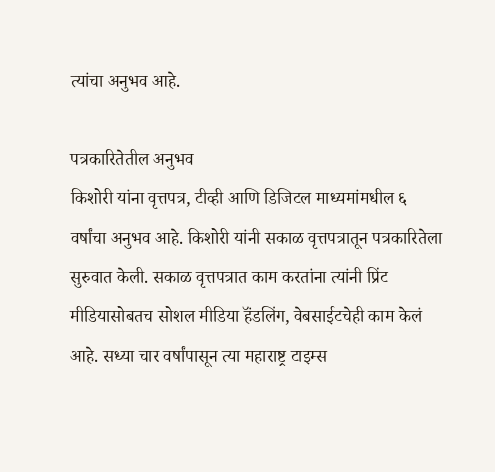त्यांचा अनुभव आहे.

पत्रकारितेतील अनुभव
किशोरी यांना वृत्तपत्र, टीव्ही आणि डिजिटल माध्यमांमधील ६ वर्षांचा अनुभव आहे. किशोरी यांनी सकाळ वृत्तपत्रातून पत्रकारितेला सुरुवात केली. सकाळ वृत्तपत्रात काम करतांना त्यांनी प्रिंट मीडियासोबतच सोशल मीडिया हॅंडलिंग, वेबसाईटचेही काम केलं आहे. सध्या चार वर्षांपासून त्या महाराष्ट्र टाइम्स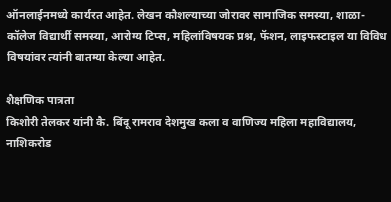ऑनलाईनमध्ये कार्यरत आहेत. लेखन कौशल्याच्या जोरावर सामाजिक समस्या, शाळा- कॉलेज विद्यार्थी समस्या, आरोग्य टिप्स, महिलांविषयक प्रश्न, फॅशन, लाइफस्टाइल या विविध विषयांवर त्यांनी बातम्या केल्या आहेत.

शैक्षणिक पात्रता
किशोरी तेलकर यांनी कै. बिंदू रामराव देशमुख कला व वाणिज्य महिला महाविद्यालय, नाशिकरोड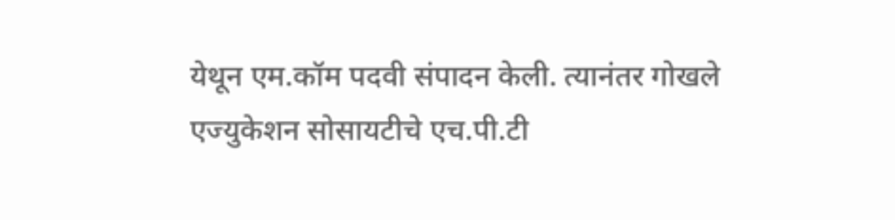येथून एम.कॉम पदवी संपादन केली. त्यानंतर गोखले एज्युकेशन सोसायटीचे एच.पी.टी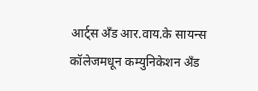आर्ट्स अँड आर.वाय.के सायन्स कॉलेजमधून कम्युनिकेशन अँड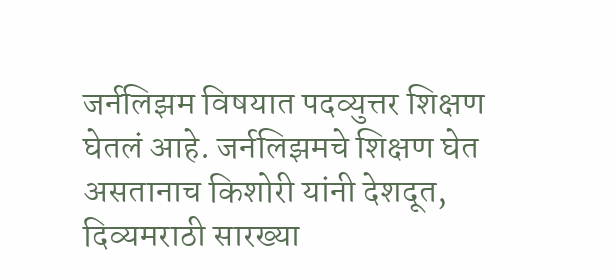जर्नलिझम विषयात पदव्युत्तर शिक्षण घेतलं आहे. जर्नलिझमचे शिक्षण घेत असतानाच किशोरी यांनी देशदूत, दिव्यमराठी सारख्या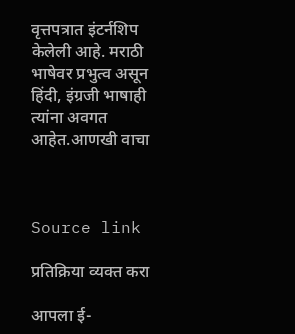वृत्तपत्रात इंटर्नशिप केलेली आहे. मराठी भाषेवर प्रभुत्व असून हिंदी, इंग्रजी भाषाही त्यांना अवगत आहेत.आणखी वाचा



Source link

प्रतिक्रिया व्यक्त करा

आपला ई-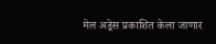मेल अड्रेस प्रकाशित केला जाणार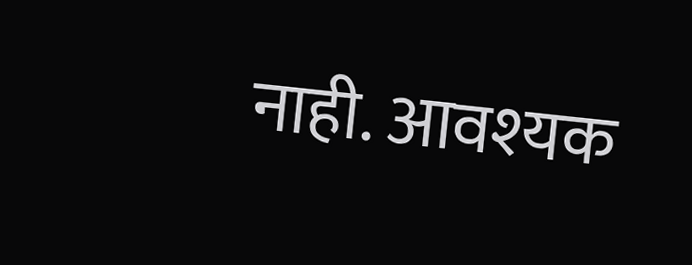नाही. आवश्यक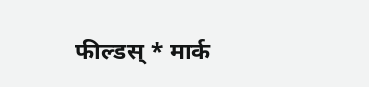फील्डस् * मार्क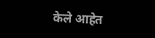केले आहेत